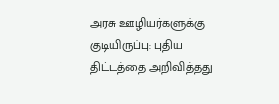அரசு ஊழியர்களுக்கு குடியிருப்பு: புதிய திட்டத்தை அறிவித்தது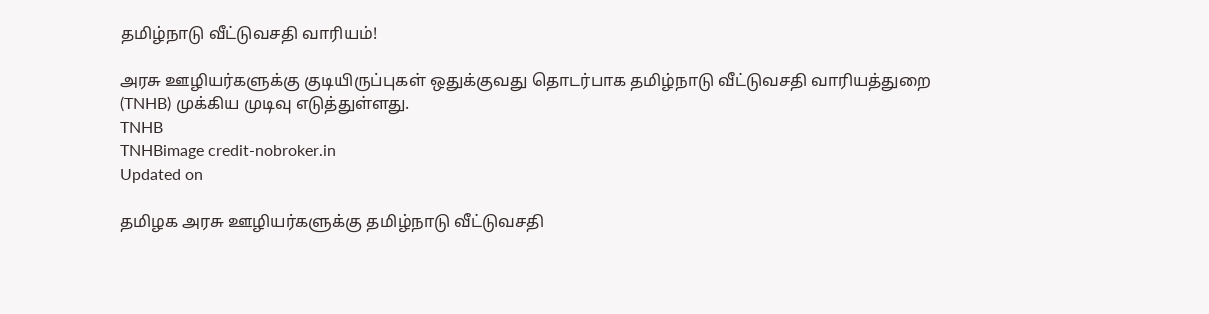தமிழ்நாடு வீட்டுவசதி வாரியம்!

அரசு ஊழியர்களுக்கு குடியிருப்புகள் ஒதுக்குவது தொடர்பாக தமிழ்நாடு வீட்டுவசதி வாரியத்துறை (TNHB) முக்கிய முடிவு எடுத்துள்ளது.
TNHB
TNHBimage credit-nobroker.in
Updated on

தமிழக அரசு ஊழியர்களுக்கு தமிழ்நாடு வீட்டுவசதி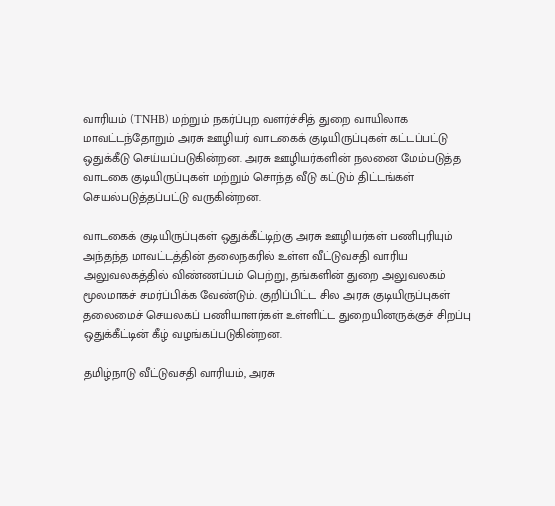வாரியம் (TNHB) மற்றும் நகர்ப்புற வளர்ச்சித் துறை வாயிலாக மாவட்டந்தோறும் அரசு ஊழியர் வாடகைக் குடியிருப்புகள் கட்டப்பட்டு ஒதுக்கீடு செய்யப்படுகின்றன. அரசு ஊழியர்களின் நலனை மேம்படுத்த வாடகை குடியிருப்புகள் மற்றும் சொந்த வீடு கட்டும் திட்டங்கள் செயல்படுத்தப்பட்டு வருகின்றன.

வாடகைக் குடியிருப்புகள் ஒதுக்கீட்டிற்கு அரசு ஊழியர்கள் பணிபுரியும் அந்தந்த மாவட்டத்தின் தலைநகரில் உள்ள வீட்டுவசதி வாரிய அலுவலகத்தில் விண்ணப்பம் பெற்று, தங்களின் துறை அலுவலகம் மூலமாகச் சமர்ப்பிக்க வேண்டும். குறிப்பிட்ட சில அரசு குடியிருப்புகள் தலைமைச் செயலகப் பணியாளர்கள் உள்ளிட்ட துறையினருக்குச் சிறப்பு ஒதுக்கீட்டின் கீழ் வழங்கப்படுகின்றன.

தமிழ்நாடு வீட்டுவசதி வாரியம், அரசு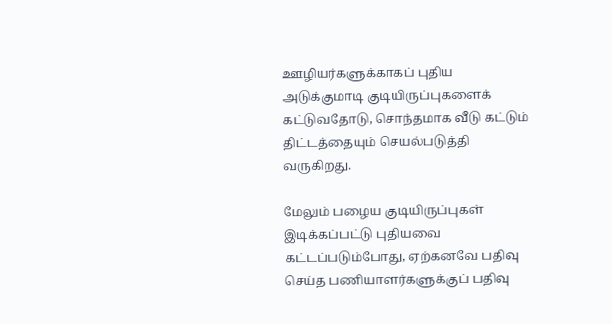ஊழியர்களுக்காகப் புதிய அடுக்குமாடி குடியிருப்புகளைக் கட்டுவதோடு, சொந்தமாக வீடு கட்டும் திட்டத்தையும் செயல்படுத்தி வருகிறது.

மேலும் பழைய குடியிருப்புகள் இடிக்கப்பட்டு புதியவை கட்டப்படும்போது, ஏற்கனவே பதிவு செய்த பணியாளர்களுக்குப் பதிவு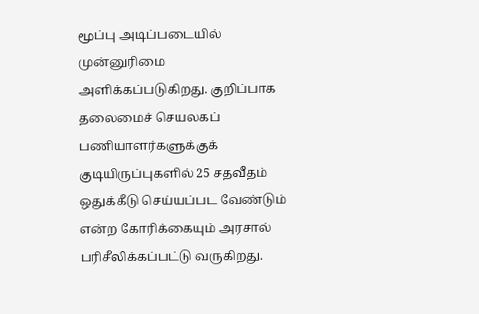மூப்பு அடிப்படையில் முன்னுரிமை அளிக்கப்படுகிறது. குறிப்பாக தலைமைச் செயலகப் பணியாளர்களுக்குக் குடியிருப்புகளில் 25 சதவீதம் ஒதுக்கீடு செய்யப்பட வேண்டும் என்ற கோரிக்கையும் அரசால் பரிசீலிக்கப்பட்டு வருகிறது.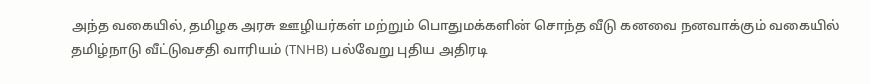அந்த வகையில், தமிழக அரசு ஊழியர்கள் மற்றும் பொதுமக்களின் சொந்த வீடு கனவை நனவாக்கும் வகையில் தமிழ்நாடு வீட்டுவசதி வாரியம் (TNHB) பல்வேறு புதிய அதிரடி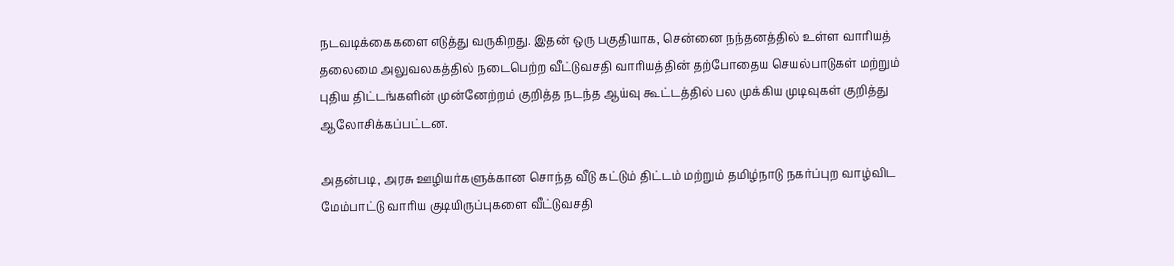நடவடிக்கைகளை எடுத்து வருகிறது. இதன் ஒரு பகுதியாக, சென்னை நந்தனத்தில் உள்ள வாரியத் தலைமை அலுவலகத்தில் நடைபெற்ற வீட்டுவசதி வாரியத்தின் தற்போதைய செயல்பாடுகள் மற்றும் புதிய திட்டங்களின் முன்னேற்றம் குறித்த நடந்த ஆய்வு கூட்டத்தில் பல முக்கிய முடிவுகள் குறித்து ஆலோசிக்கப்பட்டன.

அதன்படி, அரசு ஊழியர்களுக்கான சொந்த வீடு கட்டும் திட்டம் மற்றும் தமிழ்நாடு நகர்ப்புற வாழ்விட மேம்பாட்டு வாரிய குடியிருப்புகளை வீட்டுவசதி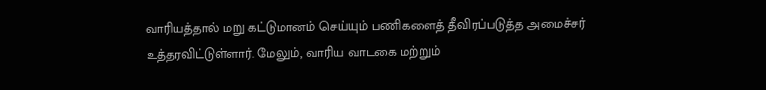வாரியத்தால் மறு கட்டுமானம் செய்யும் பணிகளைத் தீவிரப்படுத்த அமைச்சர் உத்தரவிட்டுள்ளார். மேலும், வாரிய வாடகை மற்றும்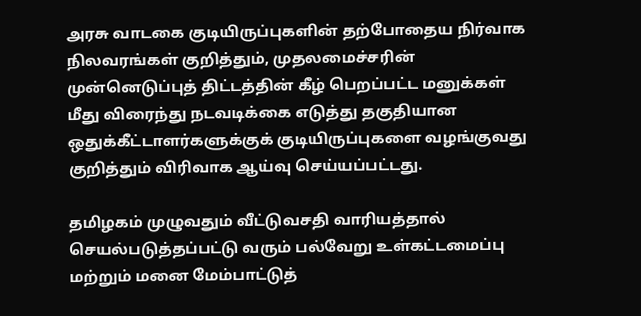அரசு வாடகை குடியிருப்புகளின் தற்போதைய நிர்வாக நிலவரங்கள் குறித்தும், முதலமைச்சரின் முன்னெடுப்புத் திட்டத்தின் கீழ் பெறப்பட்ட மனுக்கள் மீது விரைந்து நடவடிக்கை எடுத்து தகுதியான ஒதுக்கீட்டாளர்களுக்குக் குடியிருப்புகளை வழங்குவது குறித்தும் விரிவாக ஆய்வு செய்யப்பட்டது.

தமிழகம் முழுவதும் வீட்டுவசதி வாரியத்தால் செயல்படுத்தப்பட்டு வரும் பல்வேறு உள்கட்டமைப்பு மற்றும் மனை மேம்பாட்டுத்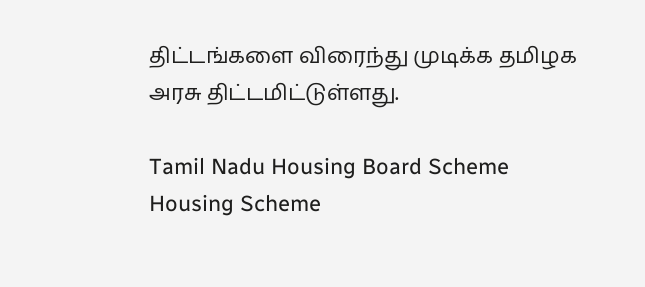திட்டங்களை விரைந்து முடிக்க தமிழக அரசு திட்டமிட்டுள்ளது.

Tamil Nadu Housing Board Scheme
Housing Scheme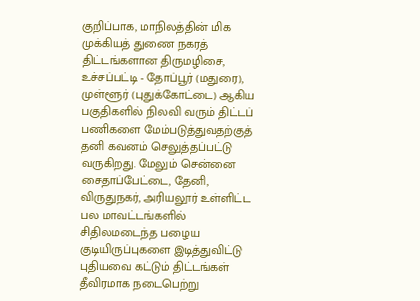குறிப்பாக, மாநிலத்தின் மிக முக்கியத் துணை நகரத் திட்டங்களான திருமழிசை, உச்சப்பட்டி - தோப்பூர் (மதுரை), முள்ளூர் (புதுக்கோட்டை) ஆகிய பகுதிகளில் நிலவி வரும் திட்டப் பணிகளை மேம்படுத்துவதற்குத் தனி கவனம் செலுத்தப்பட்டு வருகிறது. மேலும் சென்னை சைதாப்பேட்டை, தேனி, விருதுநகர், அரியலூர் உள்ளிட்ட பல மாவட்டங்களில் சிதிலமடைந்த பழைய குடியிருப்புகளை இடித்துவிட்டு புதியவை கட்டும் திட்டங்கள் தீவிரமாக நடைபெற்று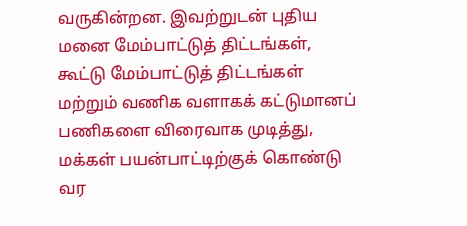வருகின்றன. இவற்றுடன் புதிய மனை மேம்பாட்டுத் திட்டங்கள், கூட்டு மேம்பாட்டுத் திட்டங்கள் மற்றும் வணிக வளாகக் கட்டுமானப் பணிகளை விரைவாக முடித்து, மக்கள் பயன்பாட்டிற்குக் கொண்டு வர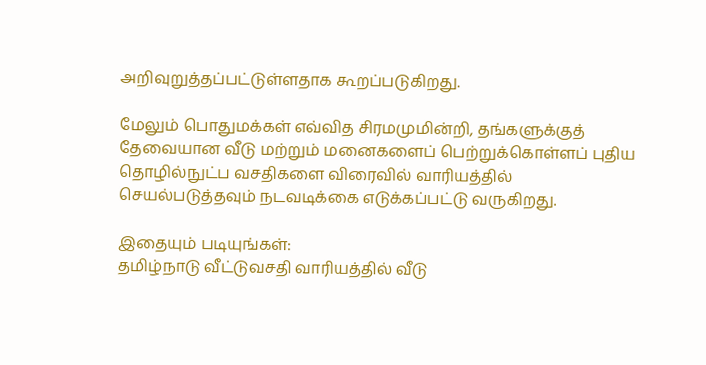அறிவுறுத்தப்பட்டுள்ளதாக கூறப்படுகிறது.

மேலும் பொதுமக்கள் எவ்வித சிரமமுமின்றி, தங்களுக்குத் தேவையான வீடு மற்றும் மனைகளைப் பெற்றுக்கொள்ளப் புதிய தொழில்நுட்ப வசதிகளை விரைவில் வாரியத்தில் செயல்படுத்தவும் நடவடிக்கை எடுக்கப்பட்டு வருகிறது.

இதையும் படியுங்கள்:
தமிழ்நாடு வீட்டுவசதி வாரியத்தில் வீடு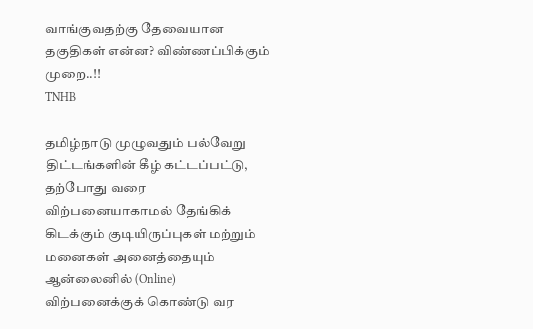வாங்குவதற்கு தேவையான தகுதிகள் என்ன? விண்ணப்பிக்கும் முறை..!!
TNHB

தமிழ்நாடு முழுவதும் பல்வேறு திட்டங்களின் கீழ் கட்டப்பட்டு, தற்போது வரை விற்பனையாகாமல் தேங்கிக் கிடக்கும் குடியிருப்புகள் மற்றும் மனைகள் அனைத்தையும் ஆன்லைனில் (Online) விற்பனைக்குக் கொண்டு வர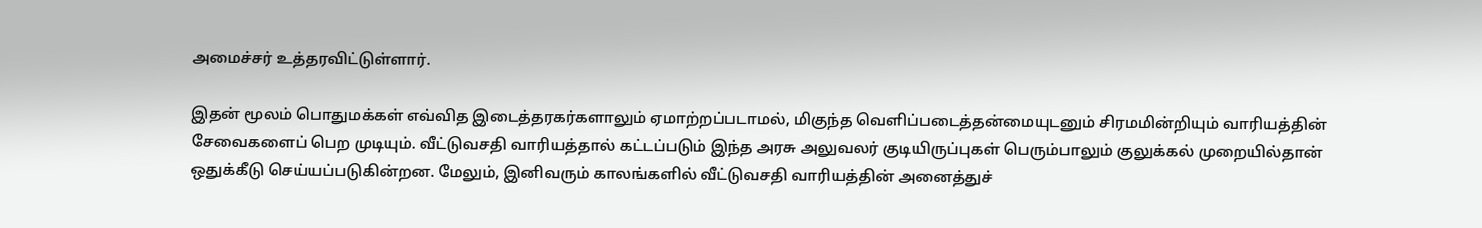அமைச்சர் உத்தரவிட்டுள்ளார்.

இதன் மூலம் பொதுமக்கள் எவ்வித இடைத்தரகர்களாலும் ஏமாற்றப்படாமல், மிகுந்த வெளிப்படைத்தன்மையுடனும் சிரமமின்றியும் வாரியத்தின் சேவைகளைப் பெற முடியும். வீட்டுவசதி வாரியத்தால் கட்டப்படும் இந்த அரசு அலுவலர் குடியிருப்புகள் பெரும்பாலும் குலுக்கல் முறையில்தான் ஒதுக்கீடு செய்யப்படுகின்றன. மேலும், இனிவரும் காலங்களில் வீட்டுவசதி வாரியத்தின் அனைத்துச்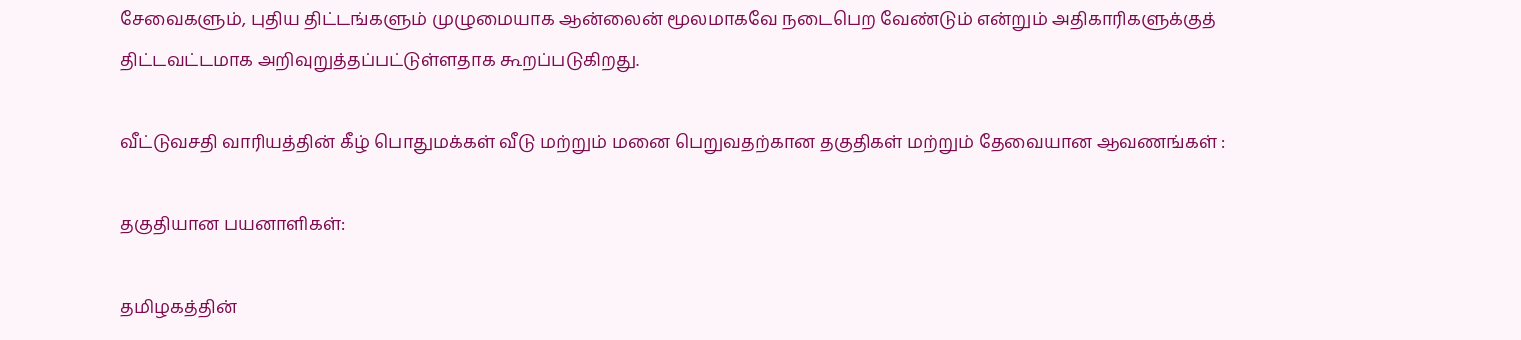சேவைகளும், புதிய திட்டங்களும் முழுமையாக ஆன்லைன் மூலமாகவே நடைபெற வேண்டும் என்றும் அதிகாரிகளுக்குத் திட்டவட்டமாக அறிவுறுத்தப்பட்டுள்ளதாக கூறப்படுகிறது.

வீட்டுவசதி வாரியத்தின் கீழ் பொதுமக்கள் வீடு மற்றும் மனை பெறுவதற்கான தகுதிகள் மற்றும் தேவையான ஆவணங்கள் :

தகுதியான பயனாளிகள்:

தமிழகத்தின்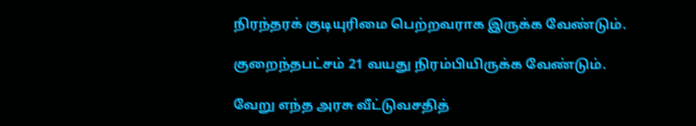நிரந்தரக் குடியுரிமை பெற்றவராக இருக்க வேண்டும்.

குறைந்தபட்சம் 21 வயது நிரம்பியிருக்க வேண்டும்.

வேறு எந்த அரசு வீட்டுவசதித்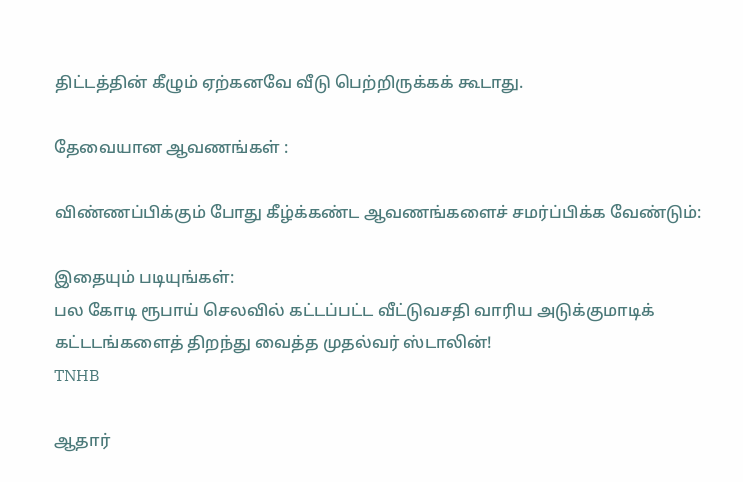திட்டத்தின் கீழும் ஏற்கனவே வீடு பெற்றிருக்கக் கூடாது.

தேவையான ஆவணங்கள் :

விண்ணப்பிக்கும் போது கீழ்க்கண்ட ஆவணங்களைச் சமர்ப்பிக்க வேண்டும்:

இதையும் படியுங்கள்:
பல கோடி ரூபாய் செலவில் கட்டப்பட்ட வீட்டுவசதி வாரிய அடுக்குமாடிக் கட்டடங்களைத் திறந்து வைத்த முதல்வர் ஸ்டாலின்!
TNHB

ஆதார்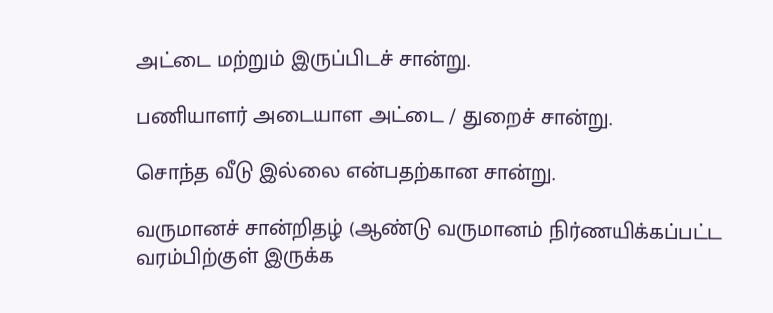அட்டை மற்றும் இருப்பிடச் சான்று.

பணியாளர் அடையாள அட்டை / துறைச் சான்று.

சொந்த வீடு இல்லை என்பதற்கான சான்று.

வருமானச் சான்றிதழ் (ஆண்டு வருமானம் நிர்ணயிக்கப்பட்ட வரம்பிற்குள் இருக்க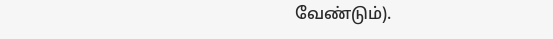வேண்டும்).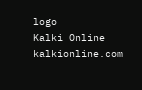logo
Kalki Online
kalkionline.com